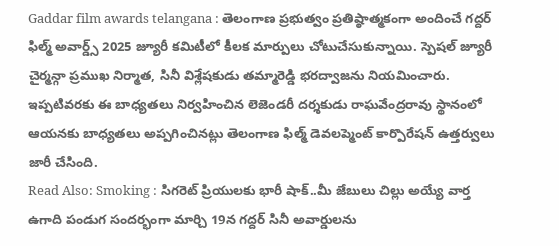Gaddar film awards telangana : తెలంగాణ ప్రభుత్వం ప్రతిష్ఠాత్మకంగా అందించే గద్దర్ ఫిల్మ్ అవార్డ్స్ 2025 జ్యూరీ కమిటీలో కీలక మార్పులు చోటుచేసుకున్నాయి. స్పెషల్ జ్యూరీ చైర్మన్గా ప్రముఖ నిర్మాత, సినీ విశ్లేషకుడు తమ్మారెడ్డి భరద్వాజను నియమించారు. ఇప్పటివరకు ఈ బాధ్యతలు నిర్వహించిన లెజెండరీ దర్శకుడు రాఘవేంద్రరావు స్థానంలో ఆయనకు బాధ్యతలు అప్పగించినట్లు తెలంగాణ ఫిల్మ్ డెవలప్మెంట్ కార్పొరేషన్ ఉత్తర్వులు జారీ చేసింది.
Read Also: Smoking : సిగరెట్ ప్రియులకు భారీ షాక్..మీ జేబులు చిల్లు అయ్యే వార్త
ఉగాది పండుగ సందర్భంగా మార్చి 19న గద్దర్ సినీ అవార్డులను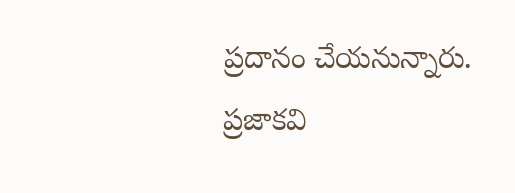ప్రదానం చేయనున్నారు. ప్రజాకవి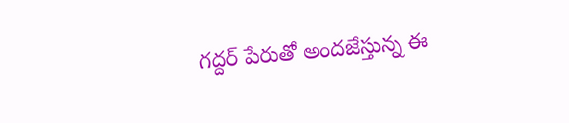గద్దర్ పేరుతో అందజేస్తున్న ఈ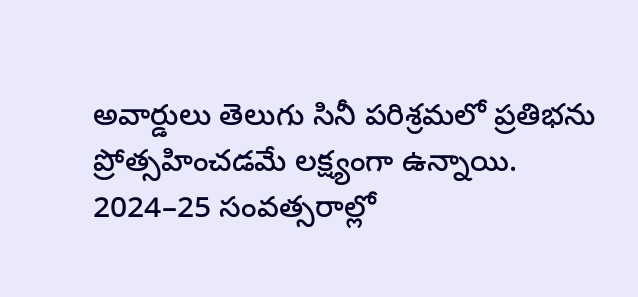అవార్డులు తెలుగు సినీ పరిశ్రమలో ప్రతిభను ప్రోత్సహించడమే లక్ష్యంగా ఉన్నాయి. 2024–25 సంవత్సరాల్లో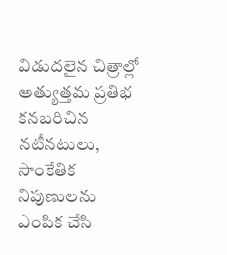విడుదలైన చిత్రాల్లో అత్యుత్తమ ప్రతిభ కనబరిచిన నటీనటులు, సాంకేతిక నిపుణులను ఎంపిక చేసి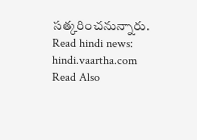సత్కరించనున్నారు.
Read hindi news: hindi.vaartha.com
Read Also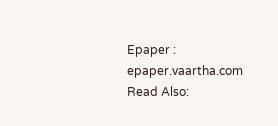Epaper : epaper.vaartha.com
Read Also: